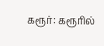கரூர்: கரூரில்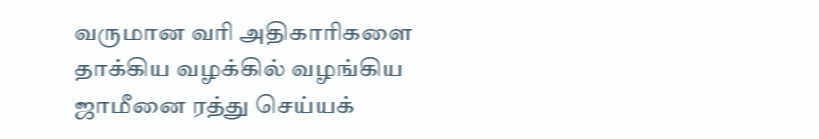வருமான வரி அதிகாரிகளை தாக்கிய வழக்கில் வழங்கிய ஜாமீனை ரத்து செய்யக்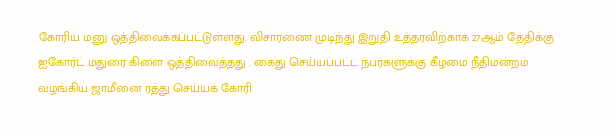கோரிய மனு ஒத்திவைக்கப்பட்டுள்ளது. விசாரணை முடிந்து இறுதி உத்தரவிற்காக 27ஆம் தேதிக்கு ஐகோர்ட் மதுரை கிளை ஒத்திவைத்தது . கைது செய்யப்பட்ட நபர்களுக்கு கீழமை நீதிமன்றம் வழங்கிய ஜாமீனை ரத்து செய்யக் கோரி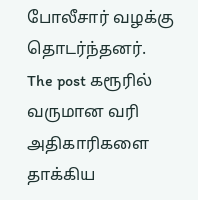போலீசார் வழக்கு தொடர்ந்தனர்.
The post கரூரில் வருமான வரி அதிகாரிகளை தாக்கிய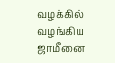வழக்கில் வழங்கிய ஜாமீனை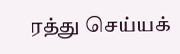ரத்து செய்யக்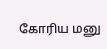கோரிய மனு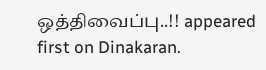ஒத்திவைப்பு..!! appeared first on Dinakaran.